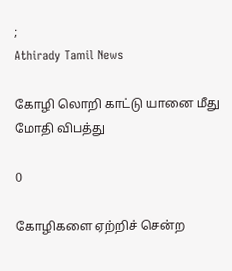;
Athirady Tamil News

கோழி லொறி காட்டு யானை மீது மோதி விபத்து

0

கோழிகளை ஏற்றிச் சென்ற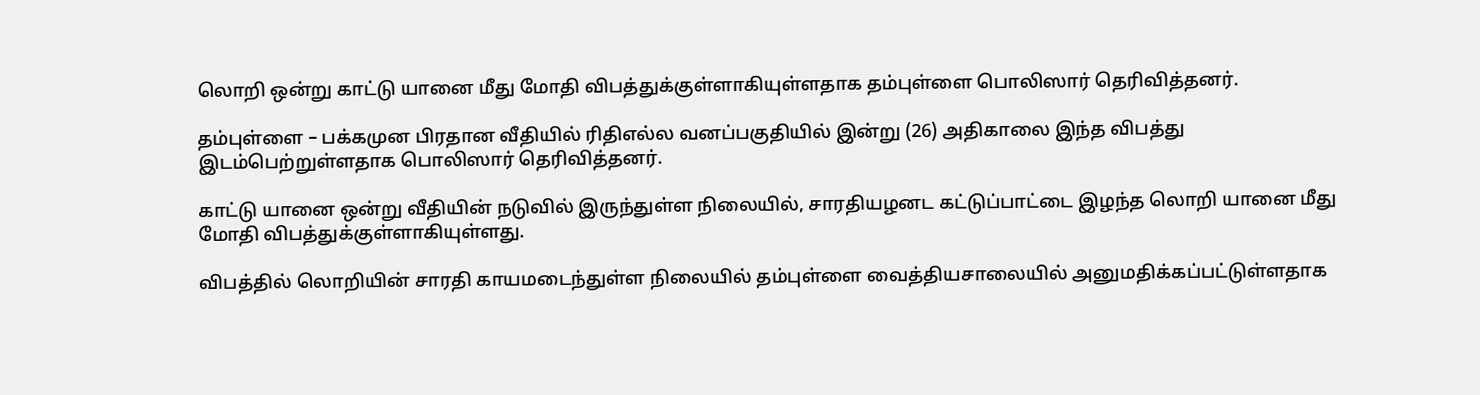லொறி ஒன்று காட்டு யானை மீது மோதி விபத்துக்குள்ளாகியுள்ளதாக தம்புள்ளை பொலிஸார் தெரிவித்தனர்.

தம்புள்ளை – பக்கமுன பிரதான வீதியில் ரிதிஎல்ல வனப்பகுதியில் இன்று (26) அதிகாலை இந்த விபத்து இடம்பெற்றுள்ளதாக பொலிஸார் தெரிவித்தனர்.

காட்டு யானை ஒன்று வீதியின் நடுவில் இருந்துள்ள நிலையில், சாரதியழனட கட்டுப்பாட்டை இழந்த லொறி யானை மீது மோதி விபத்துக்குள்ளாகியுள்ளது.

விபத்தில் லொறியின் சாரதி காயமடைந்துள்ள நிலையில் தம்புள்ளை வைத்தியசாலையில் அனுமதிக்கப்பட்டுள்ளதாக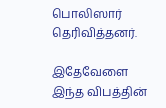பொலிஸார் தெரிவித்தனர்.

இதேவேளை இந்த விபத்தின்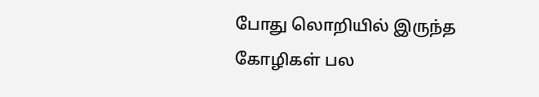போது லொறியில் இருந்த கோழிகள் பல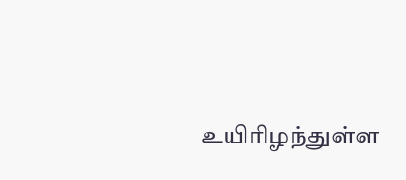உயிரிழந்துள்ள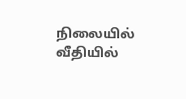நிலையில் வீதியில்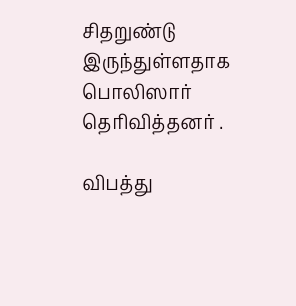சிதறுண்டு இருந்துள்ளதாக பொலிஸார் தெரிவித்தனர் .

விபத்து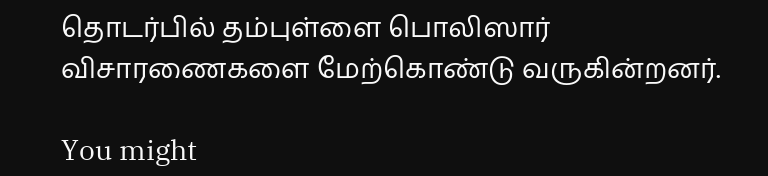தொடர்பில் தம்புள்ளை பொலிஸார் விசாரணைகளை மேற்கொண்டு வருகின்றனர்.

You might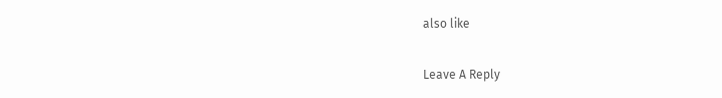also like

Leave A Reply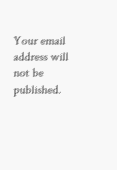Your email address will not be published.